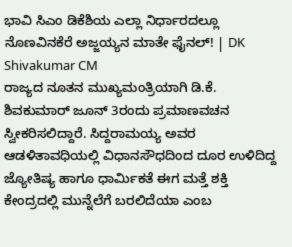ಭಾವಿ ಸಿಎಂ ಡಿಕೆಶಿಯ ಎಲ್ಲಾ ನಿರ್ಧಾರದಲ್ಲೂ ನೊಣವಿನಕೆರೆ ಅಜ್ಜಯ್ಯನ ಮಾತೇ ಫೈನಲ್! | DK Shivakumar CM
ರಾಜ್ಯದ ನೂತನ ಮುಖ್ಯಮಂತ್ರಿಯಾಗಿ ಡಿ.ಕೆ. ಶಿವಕುಮಾರ್ ಜೂನ್ 3ರಂದು ಪ್ರಮಾಣವಚನ ಸ್ವೀಕರಿಸಲಿದ್ದಾರೆ. ಸಿದ್ದರಾಮಯ್ಯ ಅವರ ಆಡಳಿತಾವಧಿಯಲ್ಲಿ ವಿಧಾನಸೌಧದಿಂದ ದೂರ ಉಳಿದಿದ್ದ ಜ್ಯೋತಿಷ್ಯ ಹಾಗೂ ಧಾರ್ಮಿಕತೆ ಈಗ ಮತ್ತೆ ಶಕ್ತಿ ಕೇಂದ್ರದಲ್ಲಿ ಮುನ್ನೆಲೆಗೆ ಬರಲಿದೆಯಾ ಎಂಬ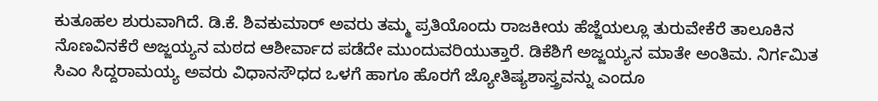ಕುತೂಹಲ ಶುರುವಾಗಿದೆ. ಡಿ.ಕೆ. ಶಿವಕುಮಾರ್ ಅವರು ತಮ್ಮ ಪ್ರತಿಯೊಂದು ರಾಜಕೀಯ ಹೆಜ್ಜೆಯಲ್ಲೂ ತುರುವೇಕೆರೆ ತಾಲೂಕಿನ ನೊಣವಿನಕೆರೆ ಅಜ್ಜಯ್ಯನ ಮಠದ ಆಶೀರ್ವಾದ ಪಡೆದೇ ಮುಂದುವರಿಯುತ್ತಾರೆ. ಡಿಕೆಶಿಗೆ ಅಜ್ಜಯ್ಯನ ಮಾತೇ ಅಂತಿಮ. ನಿರ್ಗಮಿತ ಸಿಎಂ ಸಿದ್ದರಾಮಯ್ಯ ಅವರು ವಿಧಾನಸೌಧದ ಒಳಗೆ ಹಾಗೂ ಹೊರಗೆ ಜ್ಯೋತಿಷ್ಯಶಾಸ್ತ್ರವನ್ನು ಎಂದೂ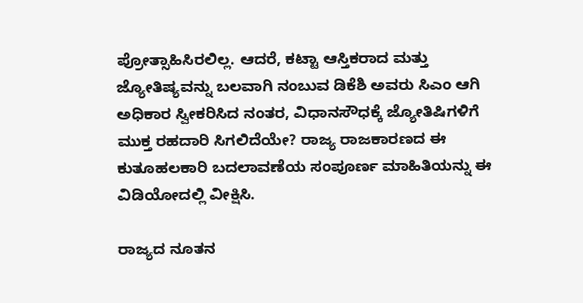ಪ್ರೋತ್ಸಾಹಿಸಿರಲಿಲ್ಲ. ಆದರೆ, ಕಟ್ಟಾ ಆಸ್ತಿಕರಾದ ಮತ್ತು ಜ್ಯೋತಿಷ್ಯವನ್ನು ಬಲವಾಗಿ ನಂಬುವ ಡಿಕೆಶಿ ಅವರು ಸಿಎಂ ಆಗಿ ಅಧಿಕಾರ ಸ್ವೀಕರಿಸಿದ ನಂತರ, ವಿಧಾನಸೌಧಕ್ಕೆ ಜ್ಯೋತಿಷಿಗಳಿಗೆ ಮುಕ್ತ ರಹದಾರಿ ಸಿಗಲಿದೆಯೇ? ರಾಜ್ಯ ರಾಜಕಾರಣದ ಈ ಕುತೂಹಲಕಾರಿ ಬದಲಾವಣೆಯ ಸಂಪೂರ್ಣ ಮಾಹಿತಿಯನ್ನು ಈ ವಿಡಿಯೋದಲ್ಲಿ ವೀಕ್ಷಿಸಿ.

ರಾಜ್ಯದ ನೂತನ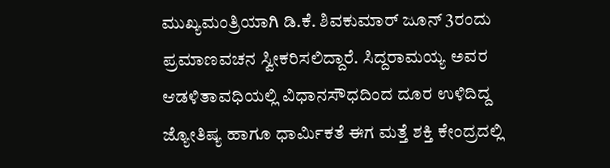ಮುಖ್ಯಮಂತ್ರಿಯಾಗಿ ಡಿ.ಕೆ. ಶಿವಕುಮಾರ್ ಜೂನ್ 3ರಂದು ಪ್ರಮಾಣವಚನ ಸ್ವೀಕರಿಸಲಿದ್ದಾರೆ. ಸಿದ್ದರಾಮಯ್ಯ ಅವರ ಆಡಳಿತಾವಧಿಯಲ್ಲಿ ವಿಧಾನಸೌಧದಿಂದ ದೂರ ಉಳಿದಿದ್ದ ಜ್ಯೋತಿಷ್ಯ ಹಾಗೂ ಧಾರ್ಮಿಕತೆ ಈಗ ಮತ್ತೆ ಶಕ್ತಿ ಕೇಂದ್ರದಲ್ಲಿ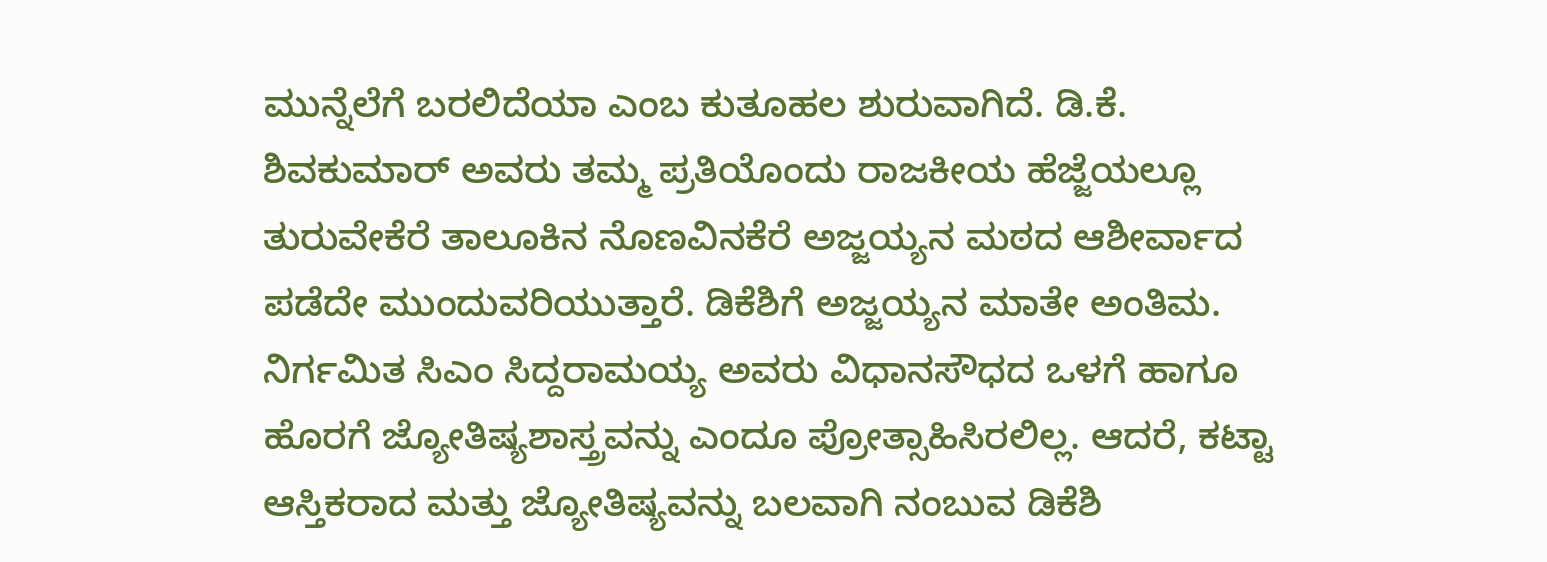ಮುನ್ನೆಲೆಗೆ ಬರಲಿದೆಯಾ ಎಂಬ ಕುತೂಹಲ ಶುರುವಾಗಿದೆ. ಡಿ.ಕೆ. ಶಿವಕುಮಾರ್ ಅವರು ತಮ್ಮ ಪ್ರತಿಯೊಂದು ರಾಜಕೀಯ ಹೆಜ್ಜೆಯಲ್ಲೂ ತುರುವೇಕೆರೆ ತಾಲೂಕಿನ ನೊಣವಿನಕೆರೆ ಅಜ್ಜಯ್ಯನ ಮಠದ ಆಶೀರ್ವಾದ ಪಡೆದೇ ಮುಂದುವರಿಯುತ್ತಾರೆ. ಡಿಕೆಶಿಗೆ ಅಜ್ಜಯ್ಯನ ಮಾತೇ ಅಂತಿಮ. ನಿರ್ಗಮಿತ ಸಿಎಂ ಸಿದ್ದರಾಮಯ್ಯ ಅವರು ವಿಧಾನಸೌಧದ ಒಳಗೆ ಹಾಗೂ ಹೊರಗೆ ಜ್ಯೋತಿಷ್ಯಶಾಸ್ತ್ರವನ್ನು ಎಂದೂ ಪ್ರೋತ್ಸಾಹಿಸಿರಲಿಲ್ಲ. ಆದರೆ, ಕಟ್ಟಾ ಆಸ್ತಿಕರಾದ ಮತ್ತು ಜ್ಯೋತಿಷ್ಯವನ್ನು ಬಲವಾಗಿ ನಂಬುವ ಡಿಕೆಶಿ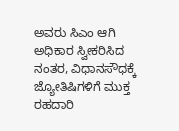ಅವರು ಸಿಎಂ ಆಗಿ ಅಧಿಕಾರ ಸ್ವೀಕರಿಸಿದ ನಂತರ, ವಿಧಾನಸೌಧಕ್ಕೆ ಜ್ಯೋತಿಷಿಗಳಿಗೆ ಮುಕ್ತ ರಹದಾರಿ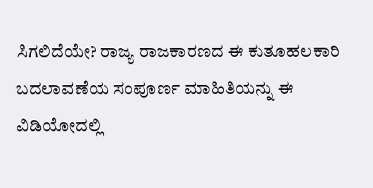ಸಿಗಲಿದೆಯೇ? ರಾಜ್ಯ ರಾಜಕಾರಣದ ಈ ಕುತೂಹಲಕಾರಿ ಬದಲಾವಣೆಯ ಸಂಪೂರ್ಣ ಮಾಹಿತಿಯನ್ನು ಈ ವಿಡಿಯೋದಲ್ಲಿ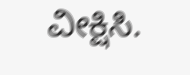ವೀಕ್ಷಿಸಿ.